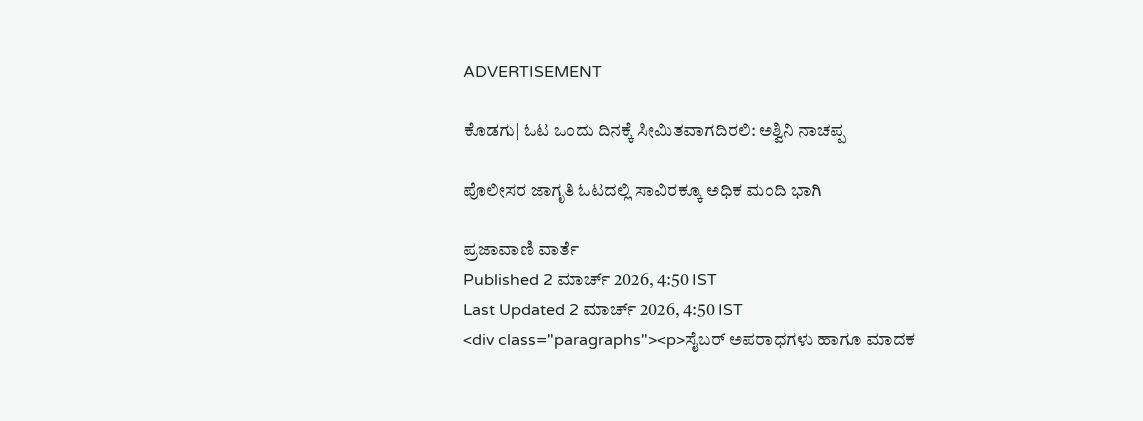ADVERTISEMENT

ಕೊಡಗು| ಓಟ ಒಂದು ದಿನಕ್ಕೆ ಸೀಮಿತವಾಗದಿರಲಿ: ಅಶ್ವಿನಿ ನಾಚಪ್ಪ

ಪೊಲೀಸರ ಜಾಗೃತಿ ಓಟದಲ್ಲಿ ಸಾವಿರಕ್ಕೂ ಅಧಿಕ ಮಂದಿ ಭಾಗಿ

ಪ್ರಜಾವಾಣಿ ವಾರ್ತೆ
Published 2 ಮಾರ್ಚ್ 2026, 4:50 IST
Last Updated 2 ಮಾರ್ಚ್ 2026, 4:50 IST
<div class="paragraphs"><p>ಸೈಬರ್ ಅಪರಾಧಗಳು ಹಾಗೂ ಮಾದಕ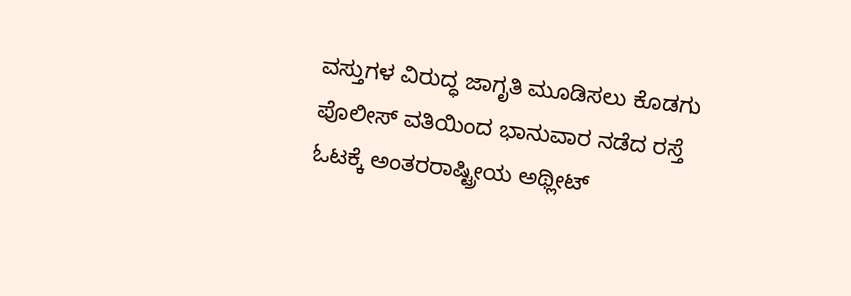ವಸ್ತುಗಳ ವಿರುದ್ಧ ಜಾಗೃತಿ ಮೂಡಿಸಲು ಕೊಡಗು ಪೊಲೀಸ್ ವತಿಯಿಂದ ಭಾನುವಾರ ನಡೆದ ರಸ್ತೆ ಓಟಕ್ಕೆ ಅಂತರರಾಷ್ಟ್ರೀಯ ಅಥ್ಲೀಟ್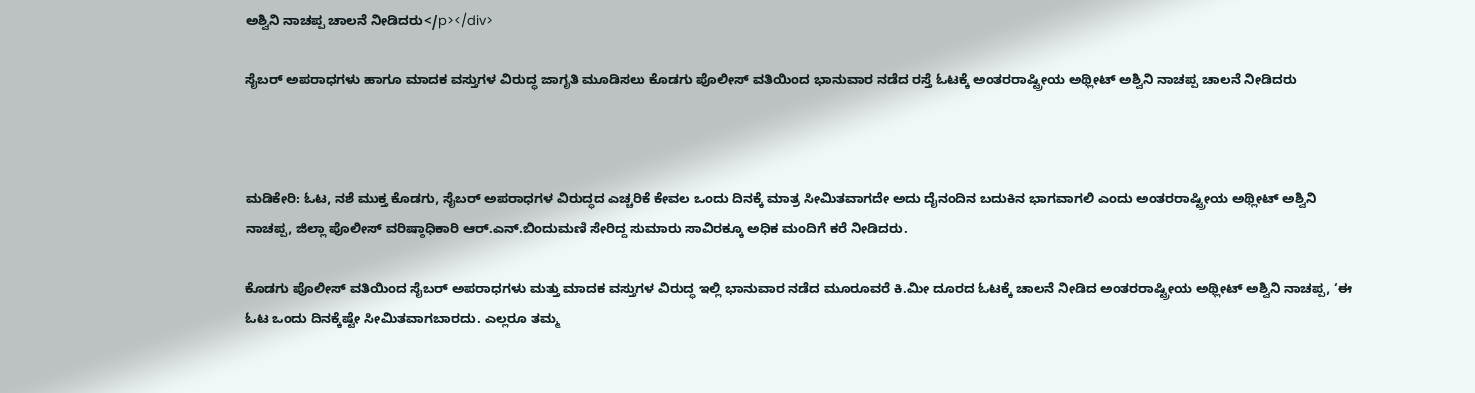ಅಶ್ವಿನಿ ನಾಚಪ್ಪ ಚಾಲನೆ ನೀಡಿದರು</p></div>

ಸೈಬರ್ ಅಪರಾಧಗಳು ಹಾಗೂ ಮಾದಕ ವಸ್ತುಗಳ ವಿರುದ್ಧ ಜಾಗೃತಿ ಮೂಡಿಸಲು ಕೊಡಗು ಪೊಲೀಸ್ ವತಿಯಿಂದ ಭಾನುವಾರ ನಡೆದ ರಸ್ತೆ ಓಟಕ್ಕೆ ಅಂತರರಾಷ್ಟ್ರೀಯ ಅಥ್ಲೀಟ್ ಅಶ್ವಿನಿ ನಾಚಪ್ಪ ಚಾಲನೆ ನೀಡಿದರು



ಮಡಿಕೇರಿ: ಓಟ, ನಶೆ ಮುಕ್ತ ಕೊಡಗು, ಸೈಬರ್ ಅಪರಾಧಗಳ ವಿರುದ್ಧದ ಎಚ್ಚರಿಕೆ ಕೇವಲ ಒಂದು ದಿನಕ್ಕೆ ಮಾತ್ರ ಸೀಮಿತವಾಗದೇ ಅದು ದೈನಂದಿನ ಬದುಕಿನ ಭಾಗವಾಗಲಿ ಎಂದು ಅಂತರರಾಷ್ಟ್ರೀಯ ಅಥ್ಲೀಟ್ ಅಶ್ವಿನಿ ನಾಚಪ್ಪ, ಜಿಲ್ಲಾ ಪೊಲೀಸ್ ವರಿಷ್ಠಾಧಿಕಾರಿ ಆರ್.ಎನ್.ಬಿಂದುಮಣಿ ಸೇರಿದ್ದ ಸುಮಾರು ಸಾವಿರಕ್ಕೂ ಅಧಿಕ ಮಂದಿಗೆ ಕರೆ ನೀಡಿದರು.

ಕೊಡಗು ಪೊಲೀಸ್ ವತಿಯಿಂದ ಸೈಬರ್‌ ಅಪರಾಧಗಳು ಮತ್ತು ಮಾದಕ ವಸ್ತುಗಳ ವಿರುದ್ಧ ಇಲ್ಲಿ ಭಾನುವಾರ ನಡೆದ ಮೂರೂವರೆ ಕಿ.ಮೀ ದೂರದ ಓಟಕ್ಕೆ ಚಾಲನೆ ನೀಡಿದ ಅಂತರರಾಷ್ಟ್ರೀಯ ಅಥ್ಲೀ‌ಟ್ ಅಶ್ವಿನಿ ನಾಚಪ್ಪ, ‘ಈ ಓಟ ಒಂದು ದಿನಕ್ಕೆಷ್ಟೇ ಸೀಮಿತವಾಗಬಾರದು. ಎಲ್ಲರೂ ತಮ್ಮ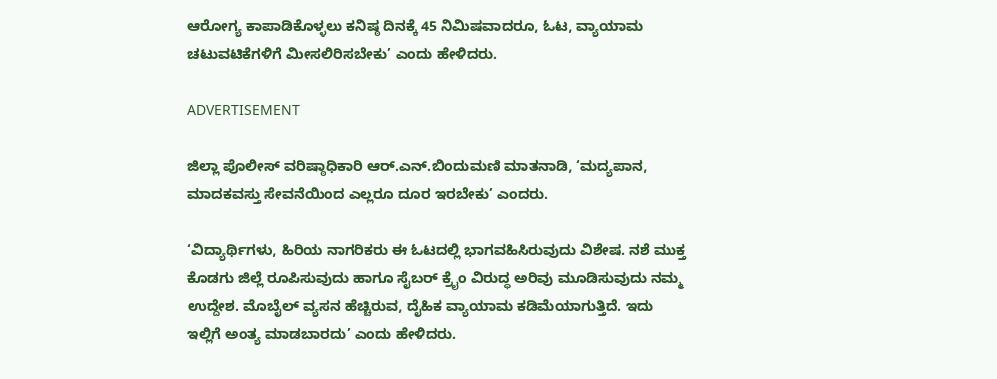ಆರೋಗ್ಯ ಕಾಪಾಡಿಕೊಳ್ಳಲು ಕನಿಷ್ಠ ದಿನಕ್ಕೆ 45 ನಿಮಿಷವಾದರೂ, ಓಟ, ವ್ಯಾಯಾಮ ಚಟುವಟಿಕೆಗಳಿಗೆ ಮೀಸಲಿರಿಸಬೇಕು’ ಎಂದು ಹೇಳಿದರು.

ADVERTISEMENT

ಜಿಲ್ಲಾ ಪೊಲೀಸ್ ವರಿಷ್ಠಾಧಿಕಾರಿ ಆರ್.ಎನ್.ಬಿಂದುಮಣಿ ಮಾತನಾಡಿ, ‘ಮದ್ಯಪಾನ, ಮಾದಕವಸ್ತು ಸೇವನೆಯಿಂದ ಎಲ್ಲರೂ ದೂರ ಇರಬೇಕು’ ಎಂದರು.

‘ವಿದ್ಯಾರ್ಥಿಗಳು, ಹಿರಿಯ ನಾಗರಿಕರು ಈ ಓಟದಲ್ಲಿ ಭಾಗವಹಿಸಿರುವುದು ವಿಶೇಷ. ನಶೆ ಮುಕ್ತ ಕೊಡಗು ಜಿಲ್ಲೆ ರೂಪಿಸುವುದು ಹಾಗೂ ಸೈಬರ್ ಕ್ರೈಂ ವಿರುದ್ಧ ಅರಿವು ಮೂಡಿಸುವುದು ನಮ್ಮ ಉದ್ದೇಶ. ಮೊಬೈಲ್ ವ್ಯಸನ ಹೆಚ್ಚಿರುವ, ದೈಹಿಕ ವ್ಯಾಯಾಮ ಕಡಿಮೆಯಾಗುತ್ತಿದೆ. ಇದು ಇಲ್ಲಿಗೆ ಅಂತ್ಯ ಮಾಡಬಾರದು’ ಎಂದು ಹೇಳಿದರು.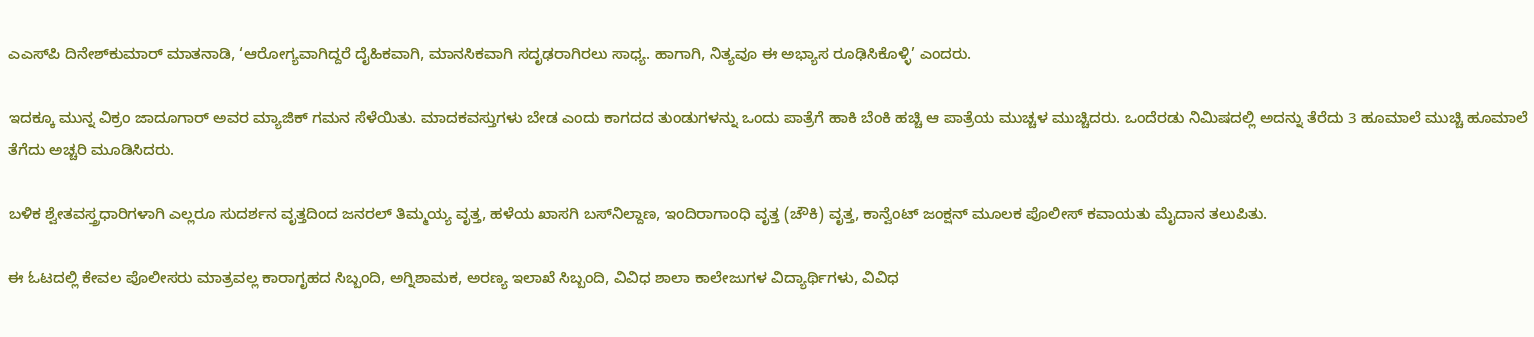ಎಎಸ್‌ಪಿ ದಿನೇಶ್‌ಕುಮಾರ್ ಮಾತನಾಡಿ, ‘ಆರೋಗ್ಯವಾಗಿದ್ದರೆ ದೈಹಿಕವಾಗಿ, ಮಾನಸಿಕವಾಗಿ ಸದೃಢರಾಗಿರಲು ಸಾಧ್ಯ. ಹಾಗಾಗಿ, ನಿತ್ಯವೂ ಈ ಅಭ್ಯಾಸ ರೂಢಿಸಿಕೊಳ್ಳಿ’ ಎಂದರು.

ಇದಕ್ಕೂ ಮುನ್ನ ವಿಕ್ರಂ ಜಾದೂಗಾರ್ ಅವರ ಮ್ಯಾಜಿಕ್ ಗಮನ ಸೆಳೆಯಿತು. ಮಾದಕವಸ್ತುಗಳು ಬೇಡ ಎಂದು ಕಾಗದದ ತುಂಡುಗಳನ್ನು ಒಂದು ಪಾತ್ರೆಗೆ ಹಾಕಿ ಬೆಂಕಿ ಹಚ್ಚಿ ಆ ಪಾತ್ರೆಯ ಮುಚ್ಚಳ ಮುಚ್ಚಿದರು. ಒಂದೆರಡು ನಿಮಿಷದಲ್ಲಿ ಅದನ್ನು ತೆರೆದು 3 ಹೂಮಾಲೆ ಮುಚ್ಚಿ ಹೂಮಾಲೆ ತೆಗೆದು ಅಚ್ಚರಿ ಮೂಡಿಸಿದರು.

ಬಳಿಕ ಶ್ವೇತವಸ್ತ್ರಧಾರಿಗಳಾಗಿ ಎಲ್ಲರೂ ಸುದರ್ಶನ ವೃತ್ತದಿಂದ ಜನರಲ್ ತಿಮ್ಮಯ್ಯ ವೃತ್ತ, ಹಳೆಯ ಖಾಸಗಿ ಬಸ್‌ನಿಲ್ದಾಣ, ಇಂದಿರಾಗಾಂಧಿ ವೃತ್ತ (ಚೌಕಿ) ವೃತ್ತ, ಕಾನ್ವೆಂಟ್ ಜಂಕ್ಷನ್ ಮೂಲಕ ಪೊಲೀಸ್ ಕವಾಯತು ಮೈದಾನ ತಲುಪಿತು.

ಈ ಓಟದಲ್ಲಿ ಕೇವಲ ಪೊಲೀಸರು ಮಾತ್ರವಲ್ಲ ಕಾರಾಗೃಹದ ಸಿಬ್ಬಂದಿ, ಅಗ್ನಿಶಾಮಕ, ಅರಣ್ಯ ಇಲಾಖೆ ಸಿಬ್ಬಂದಿ, ವಿವಿಧ ಶಾಲಾ ಕಾಲೇಜುಗಳ ವಿದ್ಯಾರ್ಥಿಗಳು, ವಿವಿಧ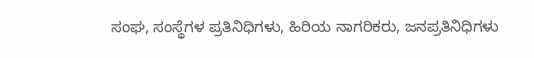ಸಂಘ, ಸಂಸ್ಥೆಗಳ ಪ್ರತಿನಿಧಿಗಳು, ಹಿರಿಯ ನಾಗರಿಕರು, ಜನಪ್ರತಿನಿಧಿಗಳು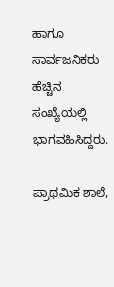ಹಾಗೂ ಸಾರ್ವಜನಿಕರು ಹೆಚ್ಚಿನ ಸಂಖ್ಯೆಯಲ್ಲಿ ಭಾಗವಹಿಸಿದ್ದರು.

ಪ್ರಾಥಮಿಕ ಶಾಲೆ,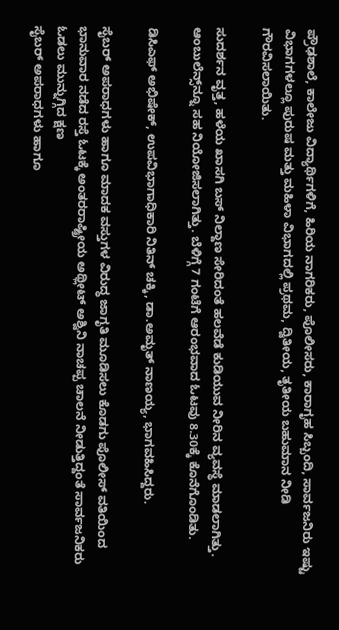ಪ್ರೌಢಶಾಲೆ, ಕಾಲೇಜು ವಿದ್ಯಾರ್ಥಿಗಳಿಗೆ, ಹಿರಿಯ ನಾಗರಿಕರು, ಪೊಲೀಸರು, ಕಾರಾಗೃಹ ಸಿಬ್ಬಂದಿ, ಸಾರ್ವಜನಿರು ಇಷ್ಟು ವಿಭಾಗಗಳಲ್ಲೂ ಪುರುಷ ಮತ್ತು ಮಹಿಳಾ ವಿಭಾಗದಲ್ಲಿ ಪ್ರಥಮ, ದ್ವಿತೀಯ, ತೃತೀಯ ಬಹುಮಾನ ನೀಡಿ ಗೌರವಿಸಲಾಯಿತು.

ಸುದರ್ಶನ ವೃತ್ತ, ಹಳೆಯ ಖಾಸಗಿ ಬಸ್‌ ನಿಲ್ದಾಣ ಸೇರಿದಂತೆ ಹಲವೆಡೆ ಕುಡಿಯುವ ನೀರಿನ ವ್ಯವಸ್ಥೆ ಮಾಡಲಾಗಿತ್ತು. ಆಂಬುಲೆನ್ಸ್‌ನ್ನೂ ಸಹ ನಿಯೋಜಿಸಲಾಗಿತ್ತು. ಬೆಳಿಗ್ಗೆ 7 ಗಂಟೆಗೆ ಆರಂಭವಾದ ಓಟವು 8.30ಕ್ಕೆ ಕೊನೆಗೊಂಡಿತು.

ಡಿಸಿಎಫ್‌ ಅಭಿಷೇಕ್, ಉಪವಿಭಾಗಾಧಿಕಾರಿ ನಿತಿನ್ ಚಕ್ಕಿ, ಡಾ.ಅಮೃತ್ ನಾಣಯ್ಯ, ಭಾಗವಹಿಸಿದ್ದರು.

ಸೈಬರ್ ಅಪರಾಧಗಳು ಹಾಗೂ ಮಾದಕ ವಸ್ತುಗಳ ವಿರುದ್ಧ ಜಾಗೃತಿ ಮೂಡಿಸಲು ಕೊಡಗು ಪೊಲೀಸ್ ವತಿಯಿಂದ ಭಾನುವಾರ ನಡೆದ ರಸ್ತೆ ಓಟಕ್ಕೆ ಅಂತರರಾಷ್ಟ್ರೀಯ ಅಥ್ಲೀಟ್ ಅಶ್ವಿನಿ ನಾಚಪ್ಪ ಚಾಲನೆ ನೀಡುತ್ತಿದ್ದಂತೆ ಸಾರ್ವಜನಿಕರು ಓಡಲು ಮುನ್ನುಗ್ಗಿದ ಕ್ಷಣ
ಸೈಬರ್ ಅಪರಾಧಗಳು ಹಾಗೂ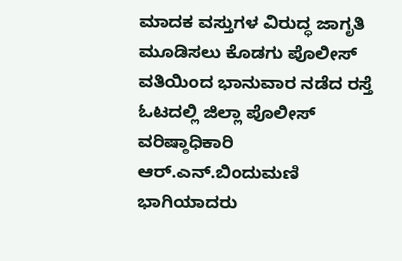ಮಾದಕ ವಸ್ತುಗಳ ವಿರುದ್ಧ ಜಾಗೃತಿ ಮೂಡಿಸಲು ಕೊಡಗು ಪೊಲೀಸ್ ವತಿಯಿಂದ ಭಾನುವಾರ ನಡೆದ ರಸ್ತೆ ಓಟದಲ್ಲಿ ಜಿಲ್ಲಾ ಪೊಲೀಸ್ ವರಿಷ್ಠಾಧಿಕಾರಿ ಆರ್.ಎನ್.ಬಿಂದುಮಣಿ ಭಾಗಿಯಾದರು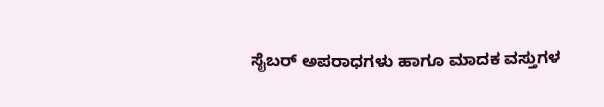ಸೈಬರ್ ಅಪರಾಧಗಳು ಹಾಗೂ ಮಾದಕ ವಸ್ತುಗಳ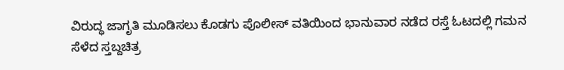ವಿರುದ್ಧ ಜಾಗೃತಿ ಮೂಡಿಸಲು ಕೊಡಗು ಪೊಲೀಸ್ ವತಿಯಿಂದ ಭಾನುವಾರ ನಡೆದ ರಸ್ತೆ ಓಟದಲ್ಲಿ ಗಮನ ಸೆಳೆದ ಸ್ತಬ್ದಚಿತ್ರ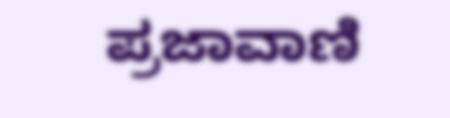ಪ್ರಜಾವಾಣಿ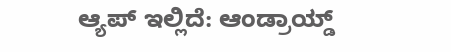ಆ್ಯಪ್ ಇಲ್ಲಿದೆ: ಆಂಡ್ರಾಯ್ಡ್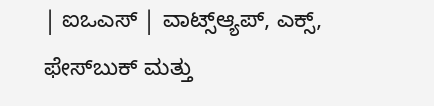| ಐಒಎಸ್ | ವಾಟ್ಸ್ಆ್ಯಪ್, ಎಕ್ಸ್, ಫೇಸ್‌ಬುಕ್ ಮತ್ತು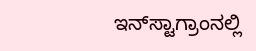ಇನ್‌ಸ್ಟಾಗ್ರಾಂನಲ್ಲಿ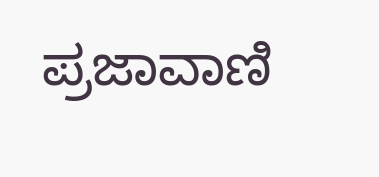ಪ್ರಜಾವಾಣಿ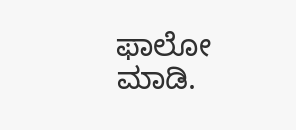ಫಾಲೋ ಮಾಡಿ.